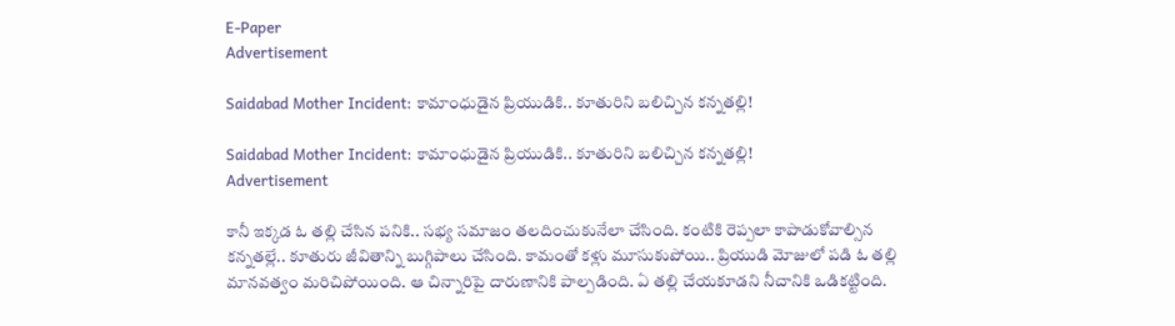E-Paper
Advertisement

Saidabad Mother Incident: కామాంధుడైన ప్రియుడికి.. కూతురిని బలిచ్చిన కన్నతల్లి!

Saidabad Mother Incident: కామాంధుడైన ప్రియుడికి.. కూతురిని బలిచ్చిన కన్నతల్లి!
Advertisement

కానీ ఇక్కడ ఓ తల్లి చేసిన పనికి.. సభ్య సమాజం తలదించుకునేలా చేసింది. కంటికి రెప్పలా కాపాడుకోవాల్సిన కన్నతల్లే.. కూతురు జీవితాన్ని బుగ్గిపాలు చేసింది. కామంతో కళ్లు మూసుకుపోయి.. ప్రియుడి మోజులో పడి ఓ తల్లి మానవత్వం మరిచిపోయింది. ఆ చిన్నారిపై దారుణానికి పాల్పడింది. ఏ తల్లి చేయకూడని నీచానికి ఒడికట్టింది.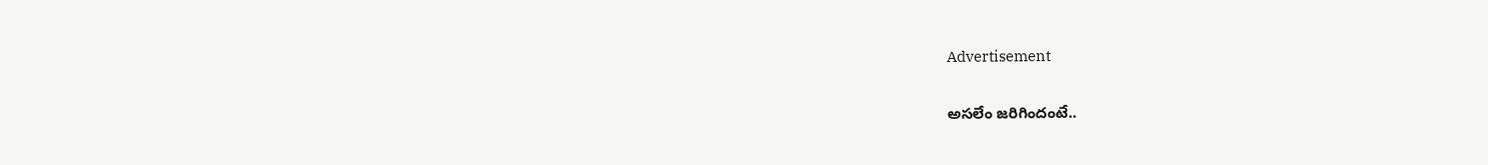Advertisement

అసలేం జరిగిందంటే..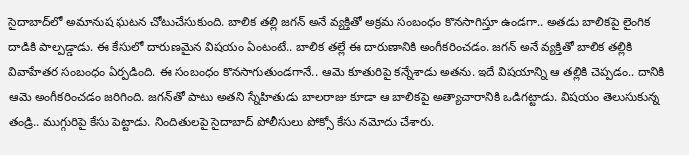సైదాబాద్‌లో అమానుష ఘటన చోటుచేసుకుంది. బాలిక తల్లి జగన్ అనే వ్యక్తితో అక్రమ సంబంధం కొనసాగిస్తూ ఉండగా.. అతడు బాలికపై లైంగిక దాడికి పాల్పడ్డాడు. ఈ కేసులో దారుణమైన విషయం ఏంటంటే.. బాలిక తల్లే ఈ దారుణానికి అంగీకరించడం. జగన్ అనే వ్యక్తితో బాలిక తల్లికి వివాహేతర సంబంధం ఏర్పడింది. ఈ సంబంధం కొనసాగుతుండగానే.. ఆమె కూతురిపై కన్నేశాడు అతను. ఇదే విషయాన్ని ఆ తల్లికి చెప్పడం.. దానికి ఆమె అంగీకరించడం జరిగింది. జగన్‌తో పాటు అతని స్నేహితుడు బాలరాజు కూడా ఆ బాలికపై అత్యాచారానికి ఒడిగట్టాడు. విషయం తెలుసుకున్న తండ్రి.. ముగ్గురిపై కేసు పెట్టాడు. నిందితులపై సైదాబాద్‌ పోలీసులు పోక్సో కేసు నమోదు చేశారు.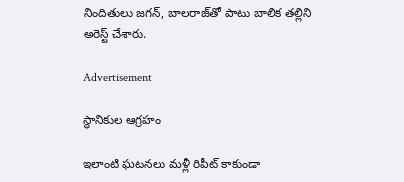నిందితులు జగన్‌, బాలరాజ్‌తో పాటు బాలిక తల్లిని అరెస్ట్ చేశారు.

Advertisement

స్థానికుల ఆగ్రహం

ఇలాంటి ఘటనలు మళ్లీ రిపీట్ కాకుండా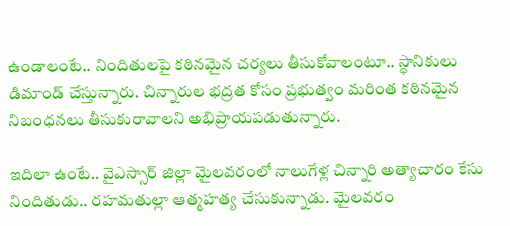ఉండాలంటే.. నిందితులపై కఠినమైన చర్యలు తీసుకోవాలంటూ.. స్థానికులు డిమాండ్ చేస్తున్నారు. చిన్నారుల భద్రత కోసం ప్రభుత్వం మరింత కఠినమైన నిబంధనలు తీసుకురావాలని అభిప్రాయపడుతున్నారు.

ఇదిలా ఉంటే.. వైఎస్సార్ జిల్లా మైలవరంలో నాలుగేళ్ల చిన్నారి అత్యాచారం కేసు నిందితుడు.. రహమతుల్లా ఆత్మహత్య చేసుకున్నాడు. మైలవరం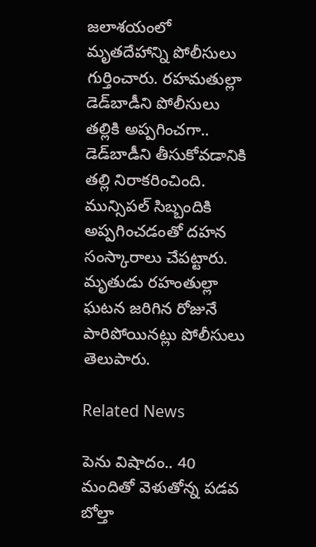జలాశయంలో మృతదేహాన్ని పోలీసులు గుర్తించారు. రహమతుల్లా డెడ్‌బాడీని పోలీసులు తల్లికి అప్పగించగా.. డెడ్‌బాడీని తీసుకోవడానికి తల్లి నిరాకరించింది. మున్సిపల్ సిబ్బందికి అప్పగించడంతో దహన సంస్కారాలు చేపట్టారు. మృతుడు రహంతుల్లా ఘటన జరిగిన రోజునే పారిపోయినట్లు పోలీసులు తెలుపారు.

Related News

పెను విషాదం.. 40 మందితో వెళుతోన్న ప‌డ‌వ బోల్తా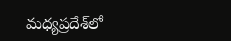మధ్యప్రదేశ్‌లో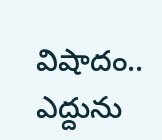విషాదం.. ఎద్దును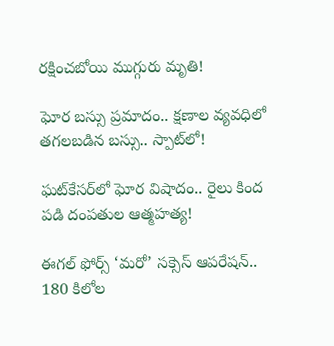రక్షించబోయి ముగ్గురు మృతి!

ఘోర బస్సు ప్రమాదం.. క్షణాల వ్యవధిలో తగలబడిన బస్సు.. స్పాట్‌లో!

ఘట్‌కేసర్‌లో ఘోర విషాదం.. రైలు కింద పడి దంపతుల ఆత్మహత్య!

ఈగల్ ఫోర్స్ ‘మరో’ సక్సెస్ ఆపరేషన్.. 180 కిలోల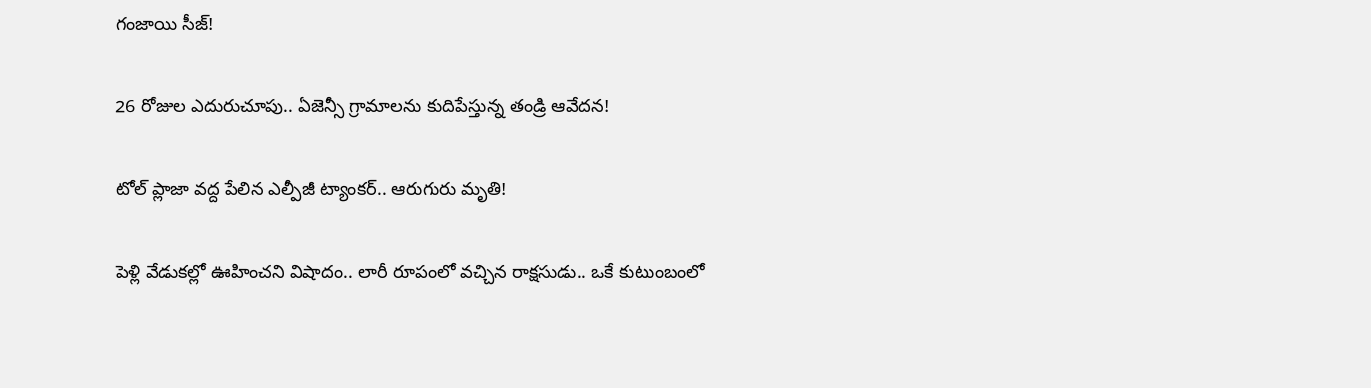గంజాయి సీజ్!

26 రోజుల ఎదురుచూపు.. ఏజెన్సీ గ్రామాలను కుదిపేస్తున్న తండ్రి ఆవేదన!

టోల్ ప్లాజా వద్ద పేలిన ఎల్పీజీ ట్యాంకర్.. ఆరుగురు మృతి!

పెళ్లి వేడుకల్లో ఊహించని విషాదం.. లారీ రూపంలో వచ్చిన రాక్షసుడు.. ఒకే కుటుంబంలో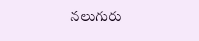నలుగురు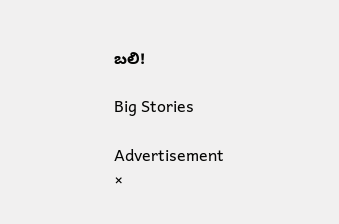బలి!

Big Stories

Advertisement
×